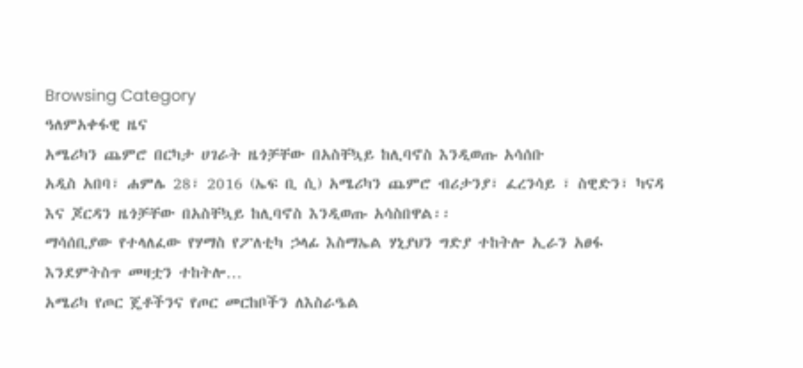Browsing Category
ዓለምአቀፋዊ ዜና
አሜሪካን ጨምሮ በርካታ ሀገራት ዜጎቻቸው በአስቸኳይ ከሊባኖስ እንዲወጡ አሳሰቡ
አዲስ አበባ፣ ሐምሌ 28፣ 2016 (ኤፍ ቢ ሲ) አሜሪካን ጨምሮ ብሪታንያ፣ ፈረንሳይ ፣ ስዊድን፣ ካናዳ እና ጆርዳን ዜጎቻቸው በአስቸኳይ ከሊባኖስ እንዲወጡ አሳስበዋል፡፡
ማሳሰቢያው የተላለፈው የሃማስ የፖለቲካ ኃላፊ እስማኤል ሃኒያህን ግድያ ተከትሎ ኢራን አፀፋ እንደምትስጥ መዛቷን ተከትሎ…
አሜሪካ የጦር ጄቶችንና የጦር መርከቦችን ለእስራዔል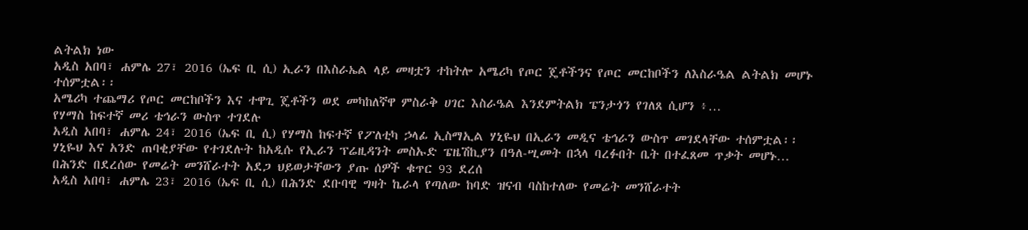ልትልክ ነው
አዲስ አበባ፣ ሐምሌ 27፣ 2016 (ኤፍ ቢ ሲ) ኢራን በእስራኤል ላይ መዛቷን ተከትሎ አሜሪካ የጦር ጄቶችንና የጦር መርከቦችን ለእስራዔል ልትልክ መሆኑ ተሰምቷል፡፡
አሜሪካ ተጨማሪ የጦር መርከቦችን እና ተዋጊ ጄቶችን ወደ መካከለኛዋ ምስራቅ ሀገር እስራዔል እንደምትልክ ፔንታጎን የገለጸ ሲሆን ፥…
የሃማስ ከፍተኛ መሪ ቴኅራን ውስጥ ተገደሉ
አዲስ አበባ፣ ሐምሌ 24፣ 2016 (ኤፍ ቢ ሲ) የሃማስ ከፍተኛ የፖለቲካ ኃላፊ ኢስማኢል ሃኒዬህ በኢራን መዲና ቴኅራን ውስጥ መገደላቸው ተሰምቷል፡፡
ሃኒዬህ እና አንድ ጠባቂያቸው የተገደሉት ከአዲሱ የኢራን ፕሬዚዳንት መስኡድ ፔዜሽኪያን በዓለ-ሢመት በኋላ ባረፉበት ቤት በተፈጸመ ጥቃት መሆኑ…
በሕንድ በደረሰው የመሬት መንሸራተት አደጋ ህይወታቸውን ያጡ ሰዎች ቁጥር 93 ደረሰ
አዲስ አበባ፣ ሐምሌ 23፣ 2016 (ኤፍ ቢ ሲ) በሕንድ ደቡባዊ ግዛት ኬራላ የጣለው ከባድ ዝናብ ባስከተለው የመሬት መንሸራተት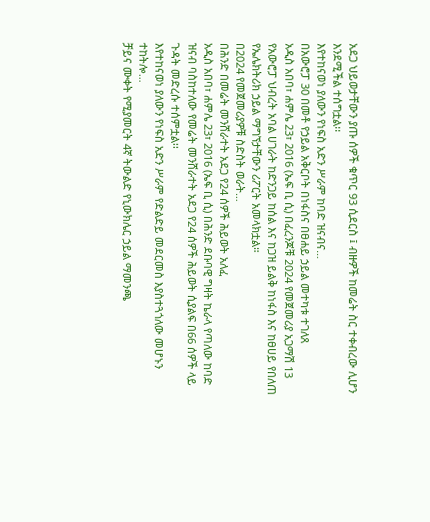አደጋ ህይወታቸውን ያጡ ሰዎች ቁጥር 93 ሲደርስ ፤ ብዙዎች ከመሬት ስር ተቀብረው ሊሆን እንደሚችል ተሰግቷል፡፡
እየተከናወነ ያለውን የነፍስ አድን ሥራም ከባድ ዝናብና…
በአውሮፓ 30 በመቶ የኃይል አቅርቦት በነፋስና በፀሐይ ኃይል መተካቱ ተገለጸ
አዲስ አበባ፣ ሐምሌ 23፣ 2016 (ኤፍ ቢ ሲ) በፈረንጆቹ 2024 የመጀመሪያ አጋማሽ 13 የአውሮፓ ህብረት አባል ሀገራት ከድንጋይ ከሰል እና ከጋዝ ይልቅ ከነፋስ እና ከፀሀይ የበለጠ የኤሌክትሪክ ኃይል ማግኘታቸውን ሪፖርት አመላክቷል።
በ2024 የመጀመሪያዎቹ ስድስት ወራት…
በሕንድ በመሬት መንሸራተት አደጋ የ24 ሰዎች ሕይወት አለፈ
አዲስ አበባ፣ ሐምሌ 23፣ 2016 (ኤፍ ቢ ሲ) በሕንድ ደቡባዊ ግዛት ኬራላ የጣለው ከባድ ዝናብ ባስከተለው የመሬት መንሸራተት አደጋ የ24 ሰዎች ሕይወት ሲያልፍ በ66 ሰዎች ላይ ጉዳት መድረሱ ተሰምቷል፡፡
እየተከናወነ ያለውን የነፍስ አድን ሥራም የድልድይ መደርመስ እያስተጓጎለው መሆኑን ተከትሎ…
ቻይና ሙቀት የሚያመርት 4ኛ ትውልድ የኒውክሌር ኃይል ማመንጫ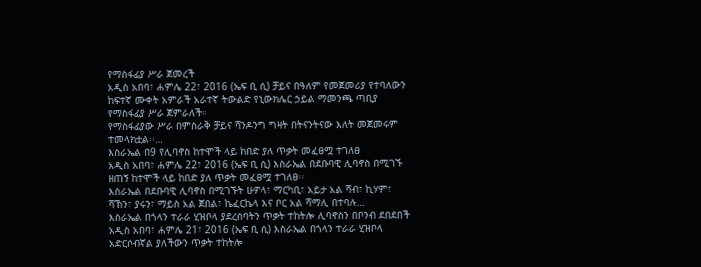የማስፋፊያ ሥራ ጀመረች
አዲስ አበባ፣ ሐምሌ 22፣ 2016 (ኤፍ ቢ ሲ) ቻይና በዓለም የመጀመሪያ የተባለውን ከፍተኛ ሙቀት አምራች አራተኛ ትውልድ የኒውክሌር ኃይል ማመንጫ ጣቢያ የማስፋፊያ ሥራ ጀምራለች።
የማስፋፊያው ሥራ በምስራቅ ቻይና ሻንዶንግ ግዛት በትናንትናው እለት መጀመሩም ተመላክቷል፡፡…
እስራኤል በ9 የሊባኖስ ከተሞች ላይ ከበድ ያለ ጥቃት መፈፀሟ ተገለፀ
አዲስ አበባ፣ ሐምሌ 22፣ 2016 (ኤፍ ቢ ሲ) እስራኤል በደቡባዊ ሊባኖስ በሚገኙ ዘጠኝ ከተሞች ላይ ከበድ ያለ ጥቃት መፈፀሟ ተገለፀ፡፡
እስራኤል በደቡባዊ ሊባኖስ በሚገኙት ሁዎላ፣ ማርካቢ፣ አይታ አል ሻብ፣ ኪሃም፣ ሻኸን፣ ያሩን፣ ማይስ አል ጀበል፣ ኬፈርኬላ እና ቦር አል ሻማሊ በተባሉ…
እስራኤል በጎላን ተራራ ሂዝቦላ ያደረሰባትን ጥቃት ተከትሎ ሊባኖስን በቦንብ ደበደበች
አዲስ አበባ፣ ሐምሌ 21፣ 2016 (ኤፍ ቢ ሲ) እስራኤል በጎላን ተራራ ሂዝቦላ አድርሶብኛል ያለችውን ጥቃት ተከትሎ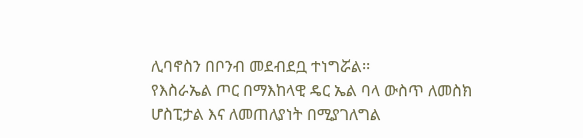ሊባኖስን በቦንብ መደብደቧ ተነግሯል፡፡
የእስራኤል ጦር በማእከላዊ ዴር ኤል ባላ ውስጥ ለመስክ ሆስፒታል እና ለመጠለያነት በሚያገለግል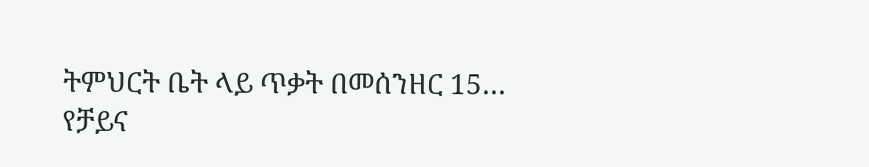ትምህርት ቤት ላይ ጥቃት በመሰንዘር 15…
የቻይና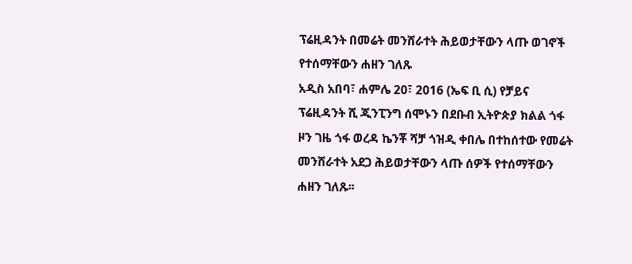ፕሬዚዳንት በመሬት መንሸራተት ሕይወታቸውን ላጡ ወገኖች የተሰማቸውን ሐዘን ገለጹ
አዲስ አበባ፣ ሐምሌ 20፣ 2016 (ኤፍ ቢ ሲ) የቻይና ፕሬዚዳንት ሺ ጂንፒንግ ሰሞኑን በደቡብ ኢትዮጵያ ክልል ጎፋ ዞን ገዜ ጎፋ ወረዳ ኬንቾ ሻቻ ጎዝዲ ቀበሌ በተከሰተው የመሬት መንሸራተት አደጋ ሕይወታቸውን ላጡ ሰዎች የተሰማቸውን ሐዘን ገለጹ፡፡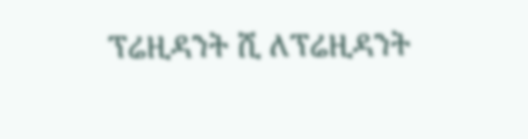ፕሬዚዳንት ሺ ለፕሬዚዳንት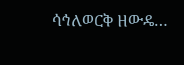ሳኅለወርቅ ዘውዴ…